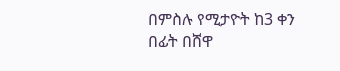በምስሉ የሚታዮት ከ3 ቀን በፊት በሸዋ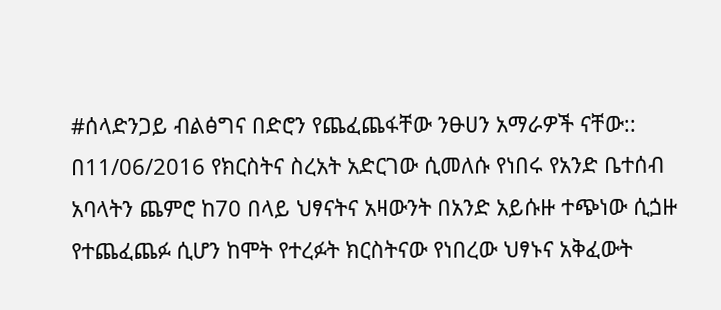#ሰላድንጋይ ብልፅግና በድሮን የጨፈጨፋቸው ንፁሀን አማራዎች ናቸው:: በ11/06/2016 የክርስትና ስረአት አድርገው ሲመለሱ የነበሩ የአንድ ቤተሰብ አባላትን ጨምሮ ከ70 በላይ ህፃናትና አዛውንት በአንድ አይሱዙ ተጭነው ሲጏዙ የተጨፈጨፉ ሲሆን ከሞት የተረፉት ክርስትናው የነበረው ህፃኑና አቅፈውት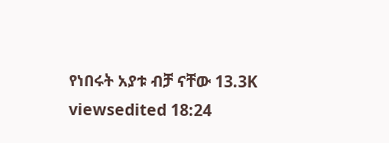የነበሩት አያቱ ብቻ ናቸው 13.3K viewsedited 18:24